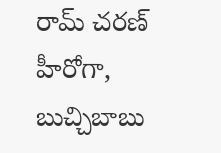రామ్ చరణ్ హీరోగా, బుచ్చిబాబు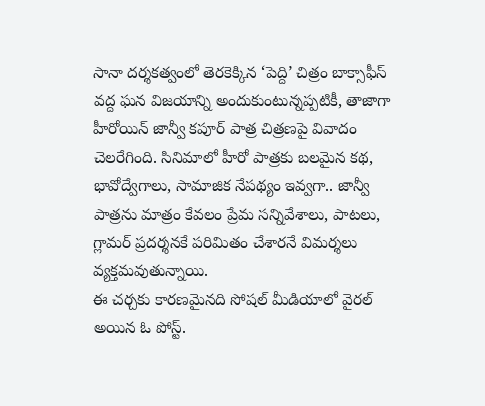సానా దర్శకత్వంలో తెరకెక్కిన ‘పెద్ది’ చిత్రం బాక్సాఫీస్ వద్ద ఘన విజయాన్ని అందుకుంటున్నప్పటికీ, తాజాగా హీరోయిన్ జాన్వీ కపూర్ పాత్ర చిత్రణపై వివాదం చెలరేగింది. సినిమాలో హీరో పాత్రకు బలమైన కథ, భావోద్వేగాలు, సామాజిక నేపథ్యం ఇవ్వగా.. జాన్వీ పాత్రను మాత్రం కేవలం ప్రేమ సన్నివేశాలు, పాటలు, గ్లామర్ ప్రదర్శనకే పరిమితం చేశారనే విమర్శలు వ్యక్తమవుతున్నాయి.
ఈ చర్చకు కారణమైనది సోషల్ మీడియాలో వైరల్ అయిన ఓ పోస్ట్.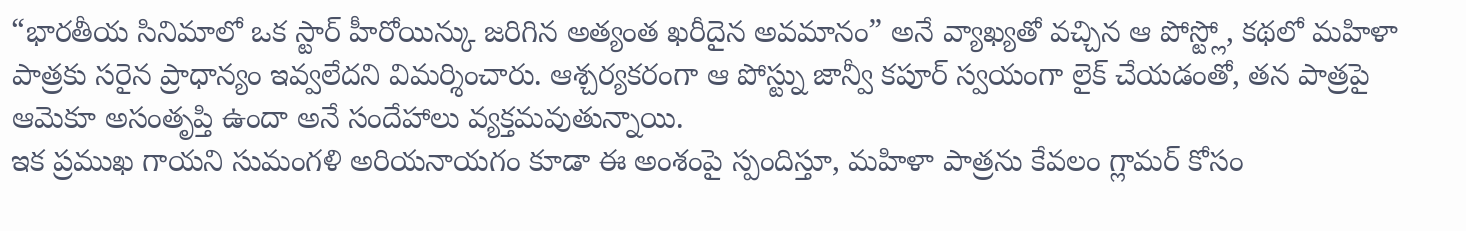“భారతీయ సినిమాలో ఒక స్టార్ హీరోయిన్కు జరిగిన అత్యంత ఖరీదైన అవమానం” అనే వ్యాఖ్యతో వచ్చిన ఆ పోస్ట్లో, కథలో మహిళా పాత్రకు సరైన ప్రాధాన్యం ఇవ్వలేదని విమర్శించారు. ఆశ్చర్యకరంగా ఆ పోస్ట్ను జాన్వీ కపూర్ స్వయంగా లైక్ చేయడంతో, తన పాత్రపై ఆమెకూ అసంతృప్తి ఉందా అనే సందేహాలు వ్యక్తమవుతున్నాయి.
ఇక ప్రముఖ గాయని సుమంగళి అరియనాయగం కూడా ఈ అంశంపై స్పందిస్తూ, మహిళా పాత్రను కేవలం గ్లామర్ కోసం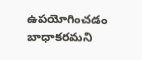ఉపయోగించడం బాధాకరమని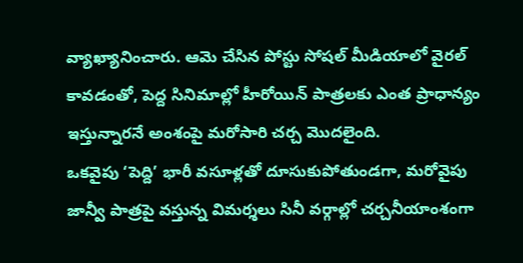వ్యాఖ్యానించారు. ఆమె చేసిన పోస్టు సోషల్ మీడియాలో వైరల్ కావడంతో, పెద్ద సినిమాల్లో హీరోయిన్ పాత్రలకు ఎంత ప్రాధాన్యం ఇస్తున్నారనే అంశంపై మరోసారి చర్చ మొదలైంది.
ఒకవైపు ‘పెద్ది’ భారీ వసూళ్లతో దూసుకుపోతుండగా, మరోవైపు జాన్వీ పాత్రపై వస్తున్న విమర్శలు సినీ వర్గాల్లో చర్చనీయాంశంగా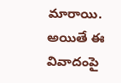మారాయి. అయితే ఈ వివాదంపై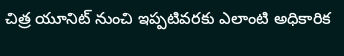చిత్ర యూనిట్ నుంచి ఇప్పటివరకు ఎలాంటి అధికారిక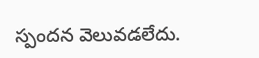స్పందన వెలువడలేదు.